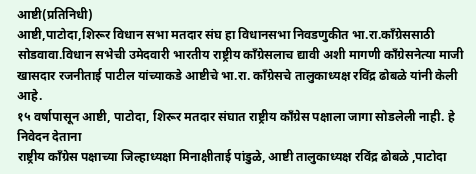आष्टी(प्रतिनिधी)
आष्टी,पाटोदा,शिरूर विधान सभा मतदार संघ हा विधानसभा निवडणुकीत भा.रा.काँग्रेससाठी सोडवावा.विधान सभेची उमेदवारी भारतीय राष्ट्रीय काँग्रेसलाच द्यावी अशी मागणी काँग्रेसनेत्या माजी खासदार रजनीताई पाटील यांच्याकडे आष्टीचे भा.रा. काँग्रेसचे तालुकाध्यक्ष रविंद्र ढोबळे यांनी केली आहे.
१५ वर्षापासून आष्टी, पाटोदा, शिरूर मतदार संघात राष्ट्रीय काँग्रेस पक्षाला जागा सोडलेली नाही. हे निवेदन देताना
राष्ट्रीय काँग्रेस पक्षाच्या जिल्हाध्यक्षा मिनाक्षीताई पांडुळे, आष्टी तालुकाध्यक्ष रविंद्र ढोबळे ,पाटोदा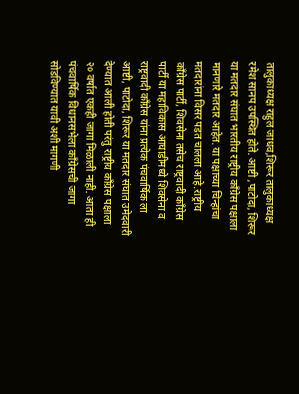तालुकाध्यक्ष राहुल जाधव,शिरूर तालुकाध्यक्ष रमेश सानप उपस्थित होते. आष्टी ,पाटोदा, शिरूर या मतदार संघात भारतीय राष्ट्रीय काँग्रेस पक्षाला मानणारे मतदार आहेत. या पक्षाच्या चिन्हांचा मतदारांना विसर पडत चालला आहे.राष्ट्रीय काँग्रेस पार्टी, शिवसेना तसेच राष्ट्रवादी काँग्रेस पार्टी या महाविकास आघाडीमध्ये शिवसेना व राष्ट्रवादी काँग्रेस यांना प्रत्येक पंचवार्षिक ला आष्टी, पाटोदा, शिरूर या मतदार संघात उमेदवारी देण्यात आली होती परंतु राष्ट्रीय काँग्रेस पक्षाला २० वर्षात एकही जागा मिळाली नाही. आता ही पंचवार्षिक विधानसभेला काँग्रेसची जागा सोडविण्यात यावी अशी मागणी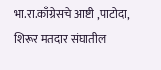भा.रा.काँग्रेसचे आष्टी ,पाटोदा, शिरूर मतदार संघातील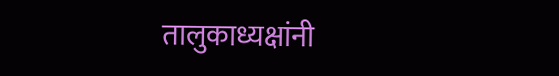तालुकाध्यक्षांनी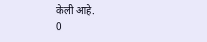केली आहे.
0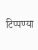टिप्पण्या